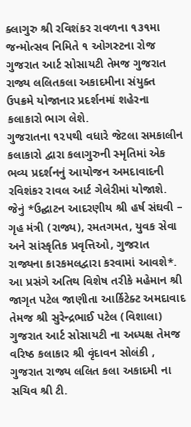ક્લાગુરુ શ્રી રવિશંકર રાવળના ૧૩૧મા જન્મોત્સવ નિમિતે ૧ ઓગસ્ટના રોજ ગુજરાત આર્ટ સોસાયટી તેમજ ગુજરાત રાજ્ય લલિતકલા અકાદમીના સંયુક્ત ઉપક્રમે યોજાનાર પ્રદર્શનમાં શહેરના કલાકારો ભાગ લેશે.
ગુજરાતના ૧૨૫થી વધારે જેટલા સમકાલીન કલાકારો દ્વારા કલાગુરુની સ્મૃતિમાં એક ભવ્ય પ્રદર્શનનું આયોજન અમદાવાદની રવિશંકર રાવલ આર્ટ ગેલેરીમાં યોજાશે. જેનું *ઉદ્ઘાટન આદરણીય શ્રી હર્ષ સંઘવી – ગૃહ મંત્રી (રાજ્ય), રમતગમત, યુવક સેવા અને સાંસ્કૃતિક પ્રવૃત્તિઓ, ગુજરાત રાજ્યના કારકમલદ્વારા કરવામાં આવશે*.
આ પ્રસંગે અતિથ વિશેષ તરીકે મહેમાન શ્રી જાગૃત પટેલ જાણીતા આર્કિટેક્ટ અમદાવાદ તેમજ શ્રી સુરેન્દ્રભાઈ પટેલ (વિશાલા) ગુજરાત આર્ટ સોસાયટી ના અધ્યક્ષ તેમજ વરિષ્ઠ કલાકાર શ્રી વૃંદાવન સોલંકી , ગુજરાત રાજ્ય લલિત કલા અકાદમી ના સચિવ શ્રી ટી.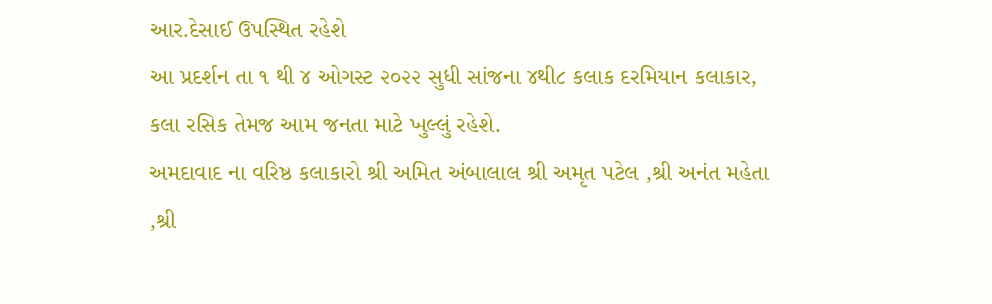આર.દેસાઈ ઉપસ્થિત રહેશે
આ પ્રદર્શન તા ૧ થી ૪ ઓગસ્ટ ૨૦૨૨ સુધી સાંજના ૪થી૮ કલાક દરમિયાન કલાકાર, કલા રસિક તેમજ આમ જનતા માટે ખુલ્લું રહેશે.
અમદાવાદ ના વરિષ્ઠ કલાકારો શ્રી અમિત અંબાલાલ શ્રી અમૃત પટેલ ,શ્રી અનંત મહેતા ,શ્રી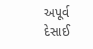અપૂર્વ દેસાઈ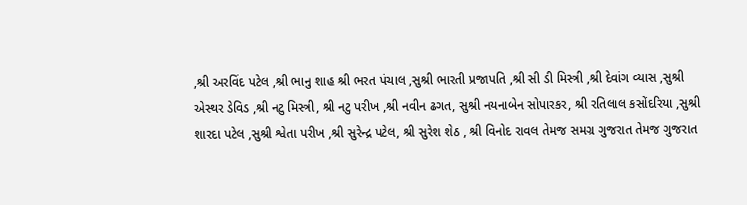,શ્રી અરવિંદ પટેલ ,શ્રી ભાનુ શાહ શ્રી ભરત પંચાલ ,સુશ્રી ભારતી પ્રજાપતિ ,શ્રી સી ડી મિસ્ત્રી ,શ્રી દેવાંગ વ્યાસ ,સુશ્રી એસ્થર ડેવિડ ,શ્રી નટુ મિસ્ત્રી, શ્રી નટુ પરીખ ,શ્રી નવીન ઢગત, સુશ્રી નયનાબેન સોપારકર, શ્રી રતિલાલ કસોંદરિયા ,સુશ્રી શારદા પટેલ ,સુશ્રી શ્વેતા પરીખ ,શ્રી સુરેન્દ્ર પટેલ, શ્રી સુરેશ શેઠ , શ્રી વિનોદ રાવલ તેમજ સમગ્ર ગુજરાત તેમજ ગુજરાત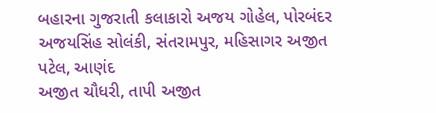બહારના ગુજરાતી કલાકારો અજય ગોહેલ, પોરબંદર અજયસિંહ સોલંકી, સંતરામપુર, મહિસાગર અજીત પટેલ, આણંદ
અજીત ચૌધરી, તાપી અજીત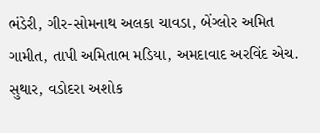ભંડેરી, ગીર-સોમનાથ અલકા ચાવડા, બેંગ્લોર અમિત ગામીત, તાપી અમિતાભ મડિયા, અમદાવાદ અરવિંદ એચ. સુથાર, વડોદરા અશોક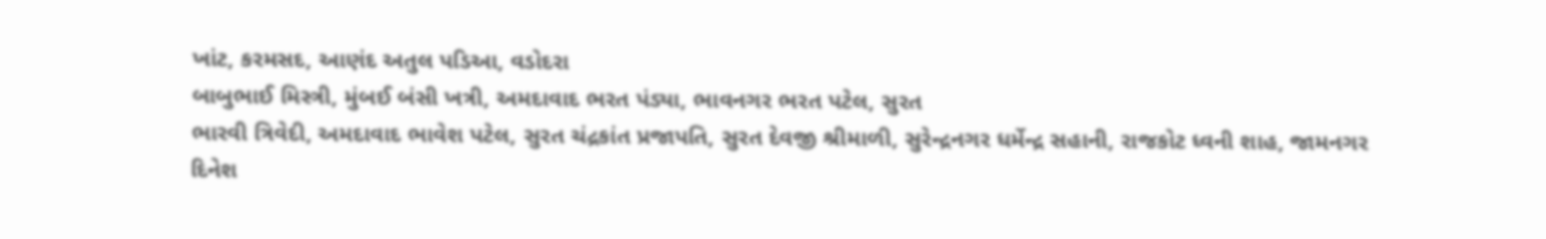ખાંટ, કરમસદ, આણંદ અતુલ પડિઆ, વડોદરા
બાબુભાઈ મિસ્ત્રી, મુંબઈ બંસી ખત્રી, અમદાવાદ ભરત પંડ્યા, ભાવનગર ભરત પટેલ, સુરત
ભારવી ત્રિવેદી, અમદાવાદ ભાવેશ પટેલ, સુરત ચંદ્રકાંત પ્રજાપતિ, સુરત દેવજી શ્રીમાળી, સુરેન્દ્રનગર ધર્મેન્દ્ર સહાની, રાજકોટ ધ્વની શાહ, જામનગર
દિનેશ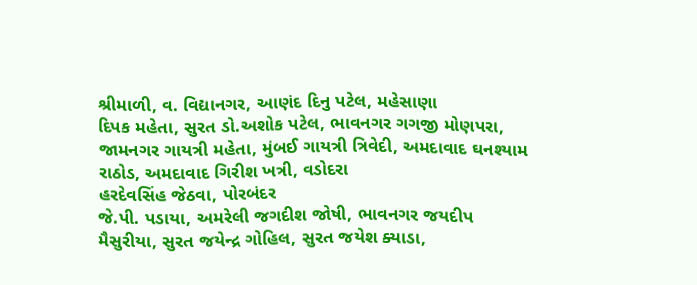શ્રીમાળી, વ. વિદ્યાનગર, આણંદ દિનુ પટેલ, મહેસાણા
દિપક મહેતા, સુરત ડો.અશોક પટેલ, ભાવનગર ગગજી મોણપરા, જામનગર ગાયત્રી મહેતા, મુંબઈ ગાયત્રી ત્રિવેદી, અમદાવાદ ઘનશ્યામ રાઠોડ, અમદાવાદ ગિરીશ ખત્રી, વડોદરા
હરદેવસિંહ જેઠવા, પોરબંદર
જે.પી. પડાયા, અમરેલી જગદીશ જોષી, ભાવનગર જયદીપ મૈસુરીયા, સુરત જયેન્દ્ર ગોહિલ, સુરત જયેશ ક્યાડા,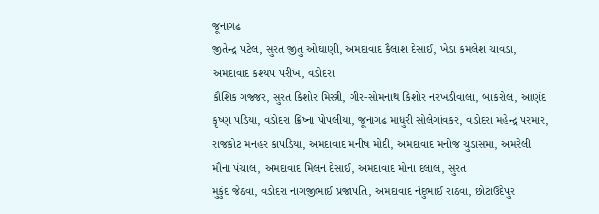જૂનાગઢ
જીતેન્દ્ર પટેલ, સુરત જીતુ ઓઘાણી, અમદાવાદ કૈલાશ દેસાઈ, ખેડા કમલેશ ચાવડા, અમદાવાદ કશ્યપ પરીખ, વડોદરા
કૌશિક ગજ્જર, સુરત કિશોર મિસ્ત્રી, ગીર-સોમનાથ કિશોર નરખડીવાલા, બાકરોલ, આણંદ કૃષ્ણ પડિયા, વડોદરા ક્રિષ્ના પોપલીયા, જૂનાગઢ માધુરી સોલેગાંવકર, વડોદરા મહેન્દ્ર પરમાર, રાજકોટ મનહર કાપડિયા, અમદાવાદ મનીષ મોદી, અમદાવાદ મનોજ ચુડાસમા, અમરેલી મૌના પંચાલ, અમદાવાદ મિલન દેસાઈ, અમદાવાદ મોના દલાલ, સુરત
મુકુંદ જેઠવા, વડોદરા નાગજીભાઈ પ્રજાપતિ, અમદાવાદ નંદુભાઈ રાઠવા, છોટાઉદેપુર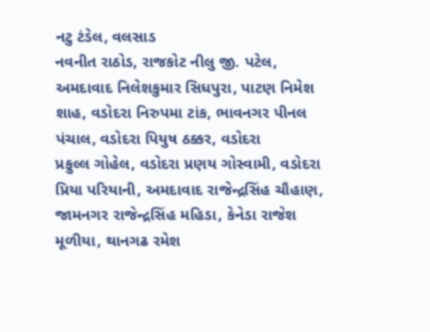નટુ ટંડેલ, વલસાડ
નવનીત રાઠોડ, રાજકોટ નીલુ જી. પટેલ, અમદાવાદ નિલેશકુમાર સિધપુરા, પાટણ નિમેશ શાહ, વડોદરા નિરુપમા ટાંક, ભાવનગર પીનલ પંચાલ, વડોદરા પિયુષ ઠક્કર, વડોદરા
પ્રફુલ્લ ગોહેલ, વડોદરા પ્રણય ગોસ્વામી, વડોદરા પ્રિયા પરિયાની, અમદાવાદ રાજેન્દ્રસિંહ ચૌહાણ, જામનગર રાજેન્દ્રસિંહ મહિડા, કેનેડા રાજેશ મૂળીયા, થાનગઢ રમેશ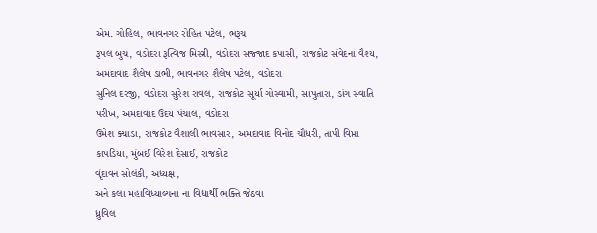એમ. ગોહિલ, ભાવનગર રોહિત પટેલ, ભરૂચ
રૂપલ બુચ, વડોદરા રૂત્વિજ મિસ્ત્રી, વડોદરા સજ્જાદ કપાસી, રાજકોટ સંવેદના વૈશ્ય, અમદાવાદ શૈલેષ ડાભી, ભાવનગર શૈલેષ પટેલ, વડોદરા
સુનિલ દરજી, વડોદરા સુરેશ રાવલ, રાજકોટ સૂર્યા ગોસ્વામી, સાપુતારા, ડાંગ સ્વાતિ પરીખ, અમદાવાદ ઉદય પંચાલ, વડોદરા
ઉમેશ ક્યાડા, રાજકોટ વૈશાલી ભાવસાર, અમદાવાદ વિનોદ ચૌધરી, તાપી વિપ્તા કાપડિયા, મુંબઈ વિરેશ દેસાઈ, રાજકોટ
વૃંદાવન સોલંકી, અધ્યક્ષ,
અને કલા મહાવિધ્યાલ્યના ના વિદ્યાર્થી ભક્તિ જેઠવા
ધ્રુવિલ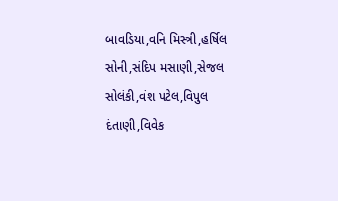બાવડિયા,વનિ મિસ્ત્રી,હર્ષિલ સોની,સંદિપ મસાણી,સેજલ સોલંકી,વંશ પટેલ,વિપુલ દંતાણી,વિવેક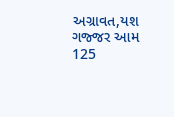અગ્રાવત,યશ ગજ્જર આમ 125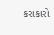કરાકારો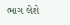ભાગ લેશે